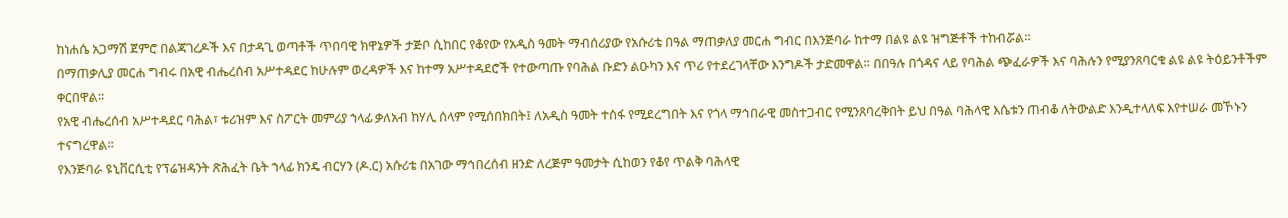ከነሐሴ አጋማሽ ጀምሮ በልጃገረዶች እና በታዳጊ ወጣቶች ጥበባዊ ክዋኔዎች ታጅቦ ሲከበር የቆየው የአዲስ ዓመት ማብሰሪያው የአሱሪቴ በዓል ማጠቃለያ መርሐ ግብር በእንጅባራ ከተማ በልዩ ልዩ ዝግጅቶች ተከብሯል።
በማጠቃሊያ መርሐ ግብሩ በአዊ ብሔረሰብ አሥተዳደር ከሁሉም ወረዳዎች እና ከተማ አሥተዳደሮች የተውጣጡ የባሕል ቡድን ልዑካን እና ጥሪ የተደረገላቸው እንግዶች ታድመዋል። በበዓሉ በጎዳና ላይ የባሕል ጭፈራዎች እና ባሕሉን የሚያንጸባርቁ ልዩ ልዩ ትዕይንቶችም ቀርበዋል።
የአዊ ብሔረሰብ አሥተዳደር ባሕል፣ ቱሪዝም እና ስፖርት መምሪያ ኀላፊ ቃለአብ ከሃሊ ሰላም የሚሰበክበት፤ ለአዲስ ዓመት ተስፋ የሚደረግበት እና የጎላ ማኅበራዊ መስተጋብር የሚንጸባረቅበት ይህ በዓል ባሕላዊ እሴቱን ጠብቆ ለትውልድ እንዲተላለፍ እየተሠራ መኾኑን ተናግረዋል።
የእንጅባራ ዩኒቨርሲቲ የፕሬዝዳንት ጽሕፈት ቤት ኀላፊ ክንዴ ብርሃን (ዶ.ር) አሱሪቴ በአገው ማኅበረሰብ ዘንድ ለረጅም ዓመታት ሲከወን የቆየ ጥልቅ ባሕላዊ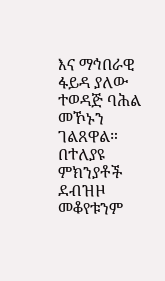እና ማኅበራዊ ፋይዳ ያለው ተወዳጅ ባሕል መኾኑን ገልጸዋል። በተለያዩ ምክንያቶች ደብዝዞ መቆየቱንም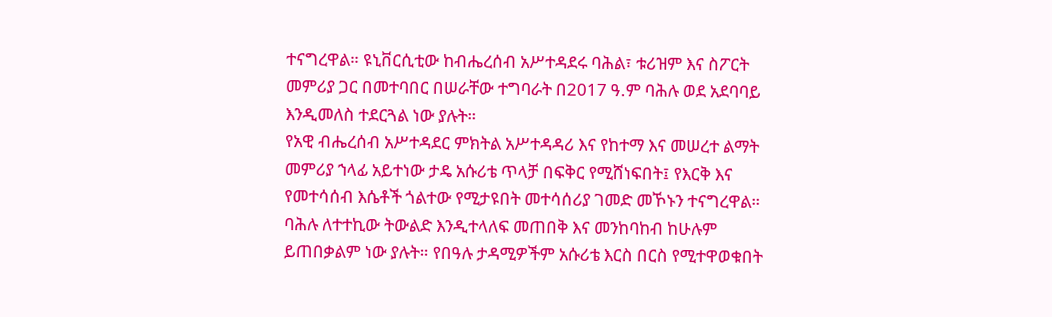ተናግረዋል። ዩኒቨርሲቲው ከብሔረሰብ አሥተዳደሩ ባሕል፣ ቱሪዝም እና ስፖርት መምሪያ ጋር በመተባበር በሠራቸው ተግባራት በ2017 ዓ.ም ባሕሉ ወደ አደባባይ እንዲመለስ ተደርጓል ነው ያሉት።
የአዊ ብሔረሰብ አሥተዳደር ምክትል አሥተዳዳሪ እና የከተማ እና መሠረተ ልማት መምሪያ ኀላፊ አይተነው ታዴ አሱሪቴ ጥላቻ በፍቅር የሚሸነፍበት፤ የእርቅ እና የመተሳሰብ እሴቶች ጎልተው የሚታዩበት መተሳሰሪያ ገመድ መኾኑን ተናግረዋል። ባሕሉ ለተተኪው ትውልድ እንዲተላለፍ መጠበቅ እና መንከባከብ ከሁሉም ይጠበቃልም ነው ያሉት። የበዓሉ ታዳሚዎችም አሱሪቴ እርስ በርስ የሚተዋወቁበት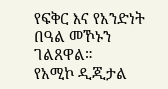የፍቅር እና የአንድነት በዓል መኾኑን ገልጸዋል።
የአሚኮ ዲጂታል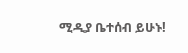ሚዲያ ቤተሰብ ይሁኑ!